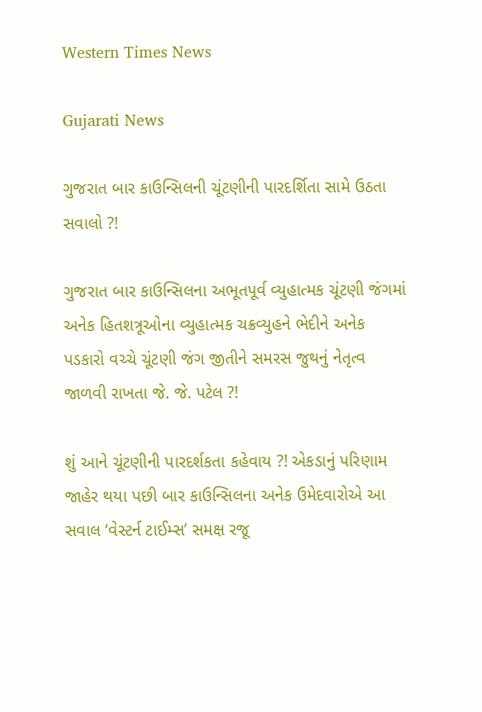Western Times News

Gujarati News

ગુજરાત બાર કાઉન્સિલની ચૂંટણીની પારદર્શિતા સામે ઉઠતા સવાલો ?!

ગુજરાત બાર કાઉન્સિલના અભૂતપૂર્વ વ્યુહાત્મક ચૂંટણી જંગમાં અનેક હિતશત્રૂઓના વ્યુહાત્મક ચક્રવ્યુહને ભેદીને અનેક પડકારો વચ્ચે ચૂંટણી જંગ જીતીને સમરસ જુથનું નેતૃત્વ જાળવી રાખતા જે. જે. પટેલ ?!

શું આને ચૂંટણીની પારદર્શકતા કહેવાય ?! એકડાનું પરિણામ જાહેર થયા પછી બાર કાઉન્સિલના અનેક ઉમેદવારોએ આ સવાલ ‘વેસ્ટર્ન ટાઈમ્સ’ સમક્ષ રજૂ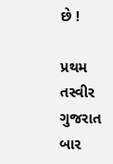છે !

પ્રથમ તસ્વીર ગુજરાત બાર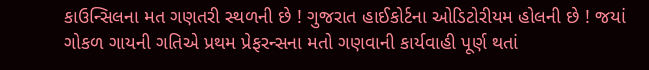કાઉન્સિલના મત ગણતરી સ્થળની છે ! ગુજરાત હાઈકોર્ટના ઓડિટોરીયમ હોલની છે ! જયાં ગોકળ ગાયની ગતિએ પ્રથમ પ્રેફરન્સના મતો ગણવાની કાર્યવાહી પૂર્ણ થતાં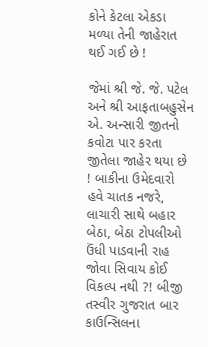કોને કેટલા એકડા મળ્યા તેની જાહેરાત થઈ ગઈ છે !

જેમાં શ્રી જે. જે. પટેલ અને શ્રી આફતાબહુસેન એ. અન્સારી જીતનો કવોટા પાર કરતા જીતેલા જાહેર થયા છે ! બાકીના ઉમેદવારો હવે ચાતક નજરે, લાચારી સાથે બહાર બેઠા, બેઠા ટોપલીઓ ઉંધી પાડવાની રાહ જોવા સિવાય કોઈ વિકલ્પ નથી ?! બીજી તસ્વીર ગુજરાત બાર કાઉન્સિલના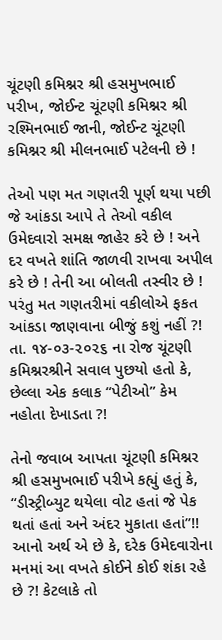ચૂંટણી કમિશ્નર શ્રી હસમુખભાઈ પરીખ, જોઈન્ટ ચૂંટણી કમિશ્નર શ્રી રશ્મિનભાઈ જાની, જોઈન્ટ ચૂંટણી કમિશ્નર શ્રી મીલનભાઈ પટેલની છે !

તેઓ પણ મત ગણતરી પૂર્ણ થયા પછી જે આંકડા આપે તે તેઓ વકીલ ઉમેદવારો સમક્ષ જાહેર કરે છે ! અને દર વખતે શાંતિ જાળવી રાખવા અપીલ કરે છે ! તેની આ બોલતી તસ્વીર છે ! પરંતુ મત ગણતરીમાં વકીલોએ ફકત આંકડા જાણવાના બીજું કશું નહીં ?! તા. ૧૪-૦૩-૨૦૨૬ ના રોજ ચૂંટણી કમિશ્નરશ્રીને સવાલ પુછયો હતો કે, છેલ્લા એક કલાક “પેટીઓ” કેમ નહોતા દેખાડતા ?!

તેનો જવાબ આપતા ચૂંટણી કમિશ્નર શ્રી હસમુખભાઈ પરીખે કહ્યું હતું કે, “ડીસ્ટ્રીબ્યુટ થયેલા વોટ હતાં જે પેક થતાં હતાં અને અંદર મુકાતા હતાં”!! આનો અર્થ એ છે કે, દરેક ઉમેદવારોના મનમાં આ વખતે કોઈને કોઈ શંકા રહે છે ?! કેટલાકે તો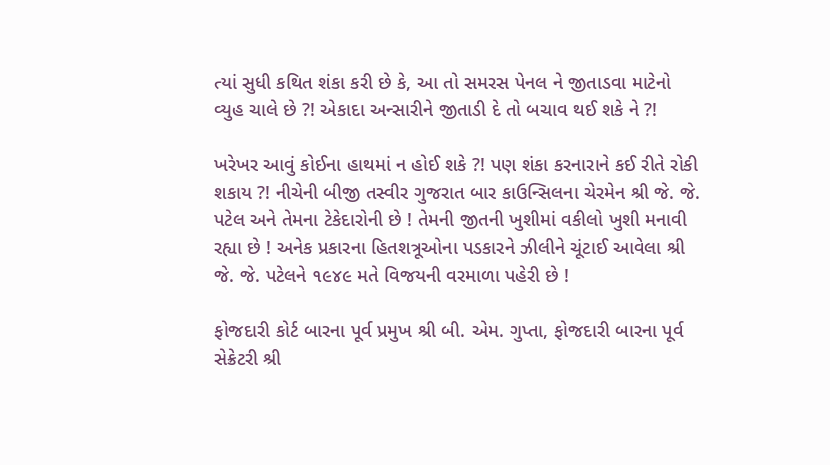ત્યાં સુધી કથિત શંકા કરી છે કે, આ તો સમરસ પેનલ ને જીતાડવા માટેનો વ્યુહ ચાલે છે ?! એકાદા અન્સારીને જીતાડી દે તો બચાવ થઈ શકે ને ?!

ખરેખર આવું કોઈના હાથમાં ન હોઈ શકે ?! પણ શંકા કરનારાને કઈ રીતે રોકી શકાય ?! નીચેની બીજી તસ્વીર ગુજરાત બાર કાઉન્સિલના ચેરમેન શ્રી જે. જે. પટેલ અને તેમના ટેકેદારોની છે ! તેમની જીતની ખુશીમાં વકીલો ખુશી મનાવી રહ્યા છે ! અનેક પ્રકારના હિતશત્રૂઓના પડકારને ઝીલીને ચૂંટાઈ આવેલા શ્રી જે. જે. પટેલને ૧૯૪૯ મતે વિજયની વરમાળા પહેરી છે !

ફોજદારી કોર્ટ બારના પૂર્વ પ્રમુખ શ્રી બી. એમ. ગુપ્તા, ફોજદારી બારના પૂર્વ સેક્રેટરી શ્રી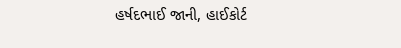હર્ષદભાઈ જાની, હાઈકોર્ટ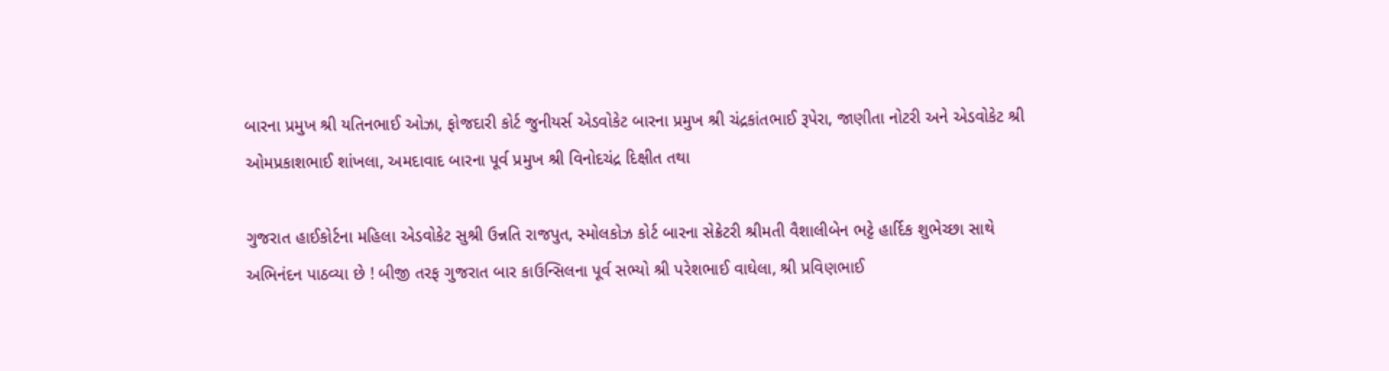બારના પ્રમુખ શ્રી યતિનભાઈ ઓઝા, ફોજદારી કોર્ટ જુનીયર્સ એડવોકેટ બારના પ્રમુખ શ્રી ચંદ્રકાંતભાઈ રૂપેરા, જાણીતા નોટરી અને એડવોકેટ શ્રી ઓમપ્રકાશભાઈ શાંખલા, અમદાવાદ બારના પૂર્વ પ્રમુખ શ્રી વિનોદચંદ્ર દિક્ષીત તથા

ગુજરાત હાઈકોર્ટના મહિલા એડવોકેટ સુશ્રી ઉન્નતિ રાજપુત, સ્મોલકોઝ કોર્ટ બારના સેક્રેટરી શ્રીમતી વૈશાલીબેન ભટ્ટે હાર્દિક શુભેચ્છા સાથે અભિનંદન પાઠવ્યા છે ! બીજી તરફ ગુજરાત બાર કાઉન્સિલના પૂર્વ સભ્યો શ્રી પરેશભાઈ વાઘેલા, શ્રી પ્રવિણભાઈ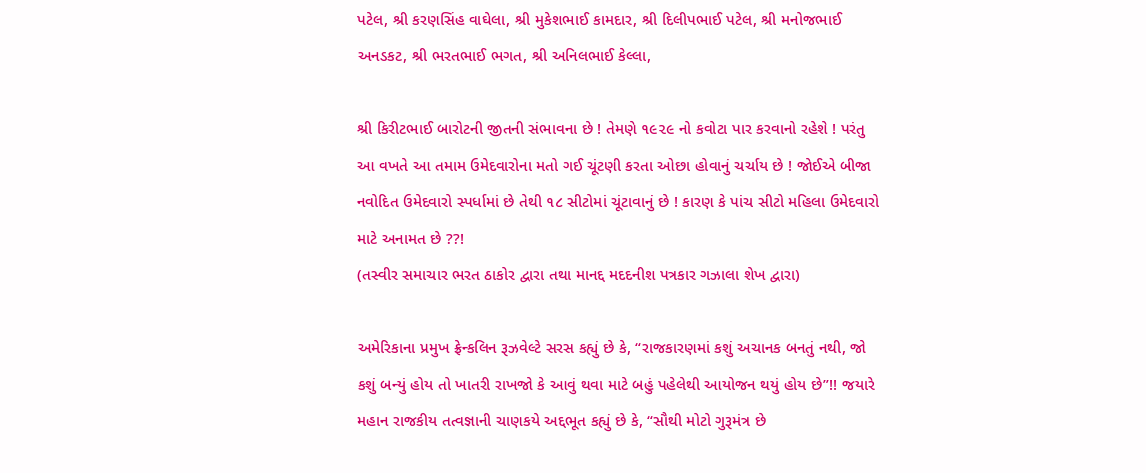પટેલ, શ્રી કરણસિંહ વાઘેલા, શ્રી મુકેશભાઈ કામદાર, શ્રી દિલીપભાઈ પટેલ, શ્રી મનોજભાઈ અનડકટ, શ્રી ભરતભાઈ ભગત, શ્રી અનિલભાઈ કેલ્લા,

શ્રી કિરીટભાઈ બારોટની જીતની સંભાવના છે ! તેમણે ૧૯૨૯ નો કવોટા પાર કરવાનો રહેશે ! પરંતુ આ વખતે આ તમામ ઉમેદવારોના મતો ગઈ ચૂંટણી કરતા ઓછા હોવાનું ચર્ચાય છે ! જોઈએ બીજા નવોદિત ઉમેદવારો સ્પર્ધામાં છે તેથી ૧૮ સીટોમાં ચૂંટાવાનું છે ! કારણ કે પાંચ સીટો મહિલા ઉમેદવારો માટે અનામત છે ??!
(તસ્વીર સમાચાર ભરત ઠાકોર દ્વારા તથા માનદ્દ મદદનીશ પત્રકાર ગઝાલા શેખ દ્વારા)

અમેરિકાના પ્રમુખ ફ્રેન્કલિન રૂઝવેલ્ટે સરસ કહ્યું છે કે, “રાજકારણમાં કશું અચાનક બનતું નથી, જો કશું બન્યું હોય તો ખાતરી રાખજો કે આવું થવા માટે બહું પહેલેથી આયોજન થયું હોય છે”!! જયારે મહાન રાજકીય તત્વજ્ઞાની ચાણકયે અદ્દભૂત કહ્યું છે કે, “સૌથી મોટો ગુરૂમંત્ર છે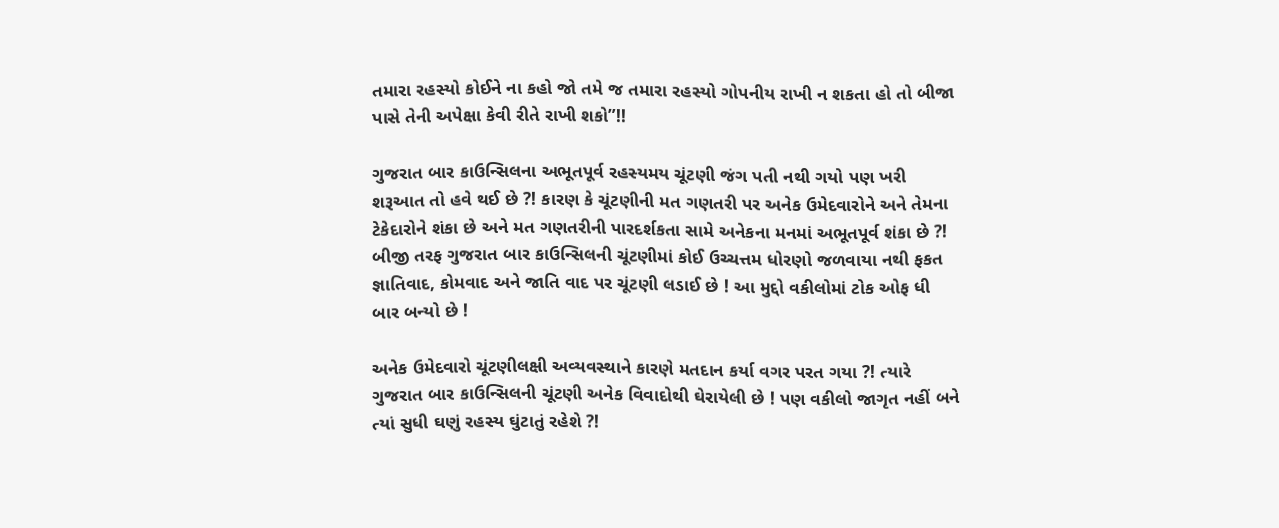તમારા રહસ્યો કોઈને ના કહો જો તમે જ તમારા રહસ્યો ગોપનીય રાખી ન શકતા હો તો બીજા પાસે તેની અપેક્ષા કેવી રીતે રાખી શકો”!!

ગુજરાત બાર કાઉન્સિલના અભૂતપૂર્વ રહસ્યમય ચૂંટણી જંગ પતી નથી ગયો પણ ખરી શરૂઆત તો હવે થઈ છે ?! કારણ કે ચૂંટણીની મત ગણતરી પર અનેક ઉમેદવારોને અને તેમના ટેકેદારોને શંકા છે અને મત ગણતરીની પારદર્શકતા સામે અનેકના મનમાં અભૂતપૂર્વ શંકા છે ?! બીજી તરફ ગુજરાત બાર કાઉન્સિલની ચૂંટણીમાં કોઈ ઉચ્ચત્તમ ધોરણો જળવાયા નથી ફકત જ્ઞાતિવાદ, કોમવાદ અને જાતિ વાદ પર ચૂંટણી લડાઈ છે ! આ મુદ્દો વકીલોમાં ટોક ઓફ ધી બાર બન્યો છે !

અનેક ઉમેદવારો ચૂંટણીલક્ષી અવ્યવસ્થાને કારણે મતદાન કર્યા વગર પરત ગયા ?! ત્યારે ગુજરાત બાર કાઉન્સિલની ચૂંટણી અનેક વિવાદોથી ઘેરાયેલી છે ! પણ વકીલો જાગૃત નહીં બને ત્યાં સુધી ઘણું રહસ્ય ઘુંટાતું રહેશે ?!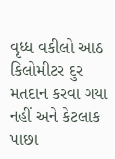વૃધ્ધ વકીલો આઠ કિલોમીટર દુર મતદાન કરવા ગયા નહીં અને કેટલાક પાછા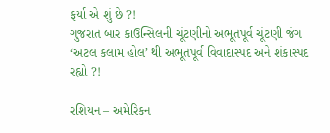ફર્યા એ શું છે ?!
ગુજરાત બાર કાઉન્સિલની ચૂંટણીનો અભૂતપૂર્વ ચૂંટણી જંગ ‘અટલ કલામ હોલ’ થી અભૂતપૂર્વ વિવાદાસ્પદ અને શંકાસ્પદ રહ્યો ?!

રશિયન – અમેરિકન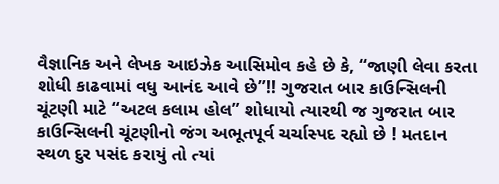વૈજ્ઞાનિક અને લેખક આઇઝેક આસિમોવ કહે છે કે, “જાણી લેવા કરતા શોધી કાઢવામાં વધુ આનંદ આવે છે”!! ગુજરાત બાર કાઉન્સિલની ચૂંટણી માટે “અટલ કલામ હોલ” શોધાયો ત્યારથી જ ગુજરાત બાર કાઉન્સિલની ચૂંટણીનો જંગ અભૂતપૂર્વ ચર્ચાસ્પદ રહ્યો છે ! મતદાન સ્થળ દુર પસંદ કરાયું તો ત્યાં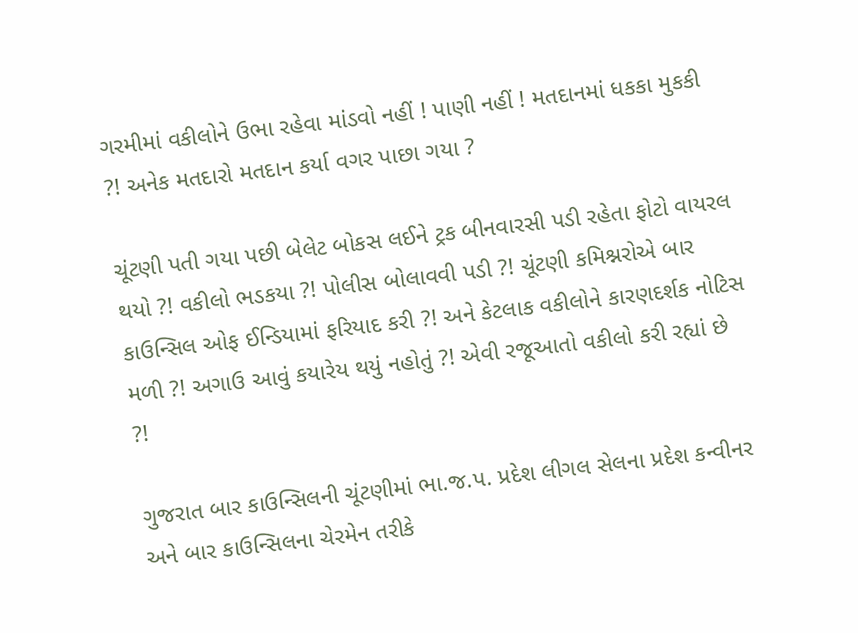ગરમીમાં વકીલોને ઉભા રહેવા માંડવો નહીં ! પાણી નહીં ! મતદાનમાં ધકકા મુકકી ?! અનેક મતદારો મતદાન કર્યા વગર પાછા ગયા ?

ચૂંટણી પતી ગયા પછી બેલેટ બોકસ લઈને ટ્રક બીનવારસી પડી રહેતા ફોટો વાયરલ થયો ?! વકીલો ભડકયા ?! પોલીસ બોલાવવી પડી ?! ચૂંટણી કમિશ્નરોએ બાર કાઉન્સિલ ઓફ ઈન્ડિયામાં ફરિયાદ કરી ?! અને કેટલાક વકીલોને કારણદર્શક નોટિસ મળી ?! અગાઉ આવું કયારેય થયું નહોતું ?! એવી રજૂઆતો વકીલો કરી રહ્યાં છે ?!

ગુજરાત બાર કાઉન્સિલની ચૂંટણીમાં ભા.જ.પ. પ્રદેશ લીગલ સેલના પ્રદેશ કન્વીનર અને બાર કાઉન્સિલના ચેરમેન તરીકે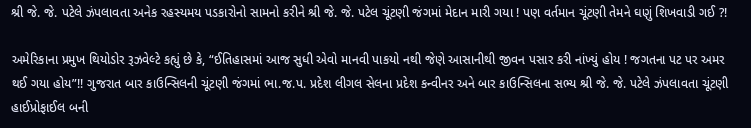શ્રી જે. જે. પટેલે ઝંપલાવતા અનેક રહસ્યમય પડકારોનો સામનો કરીને શ્રી જે. જે. પટેલ ચૂંટણી જંગમાં મેદાન મારી ગયા ! પણ વર્તમાન ચૂંટણી તેમને ઘણું શિખવાડી ગઈ ?!

અમેરિકાના પ્રમુખ થિયોડોર રૂઝવેલ્ટે કહ્યું છે કે, “ઈતિહાસમાં આજ સુધી એવો માનવી પાકયો નથી જેણે આસાનીથી જીવન પસાર કરી નાંખ્યું હોય ! જગતના પટ પર અમર થઈ ગયા હોય”!! ગુજરાત બાર કાઉન્સિલની ચૂંટણી જંગમાં ભા.જ.પ. પ્રદેશ લીગલ સેલના પ્રદેશ કન્વીનર અને બાર કાઉન્સિલના સભ્ય શ્રી જે. જે. પટેલે ઝંપલાવતા ચૂંટણી હાઈપ્રોફાઈલ બની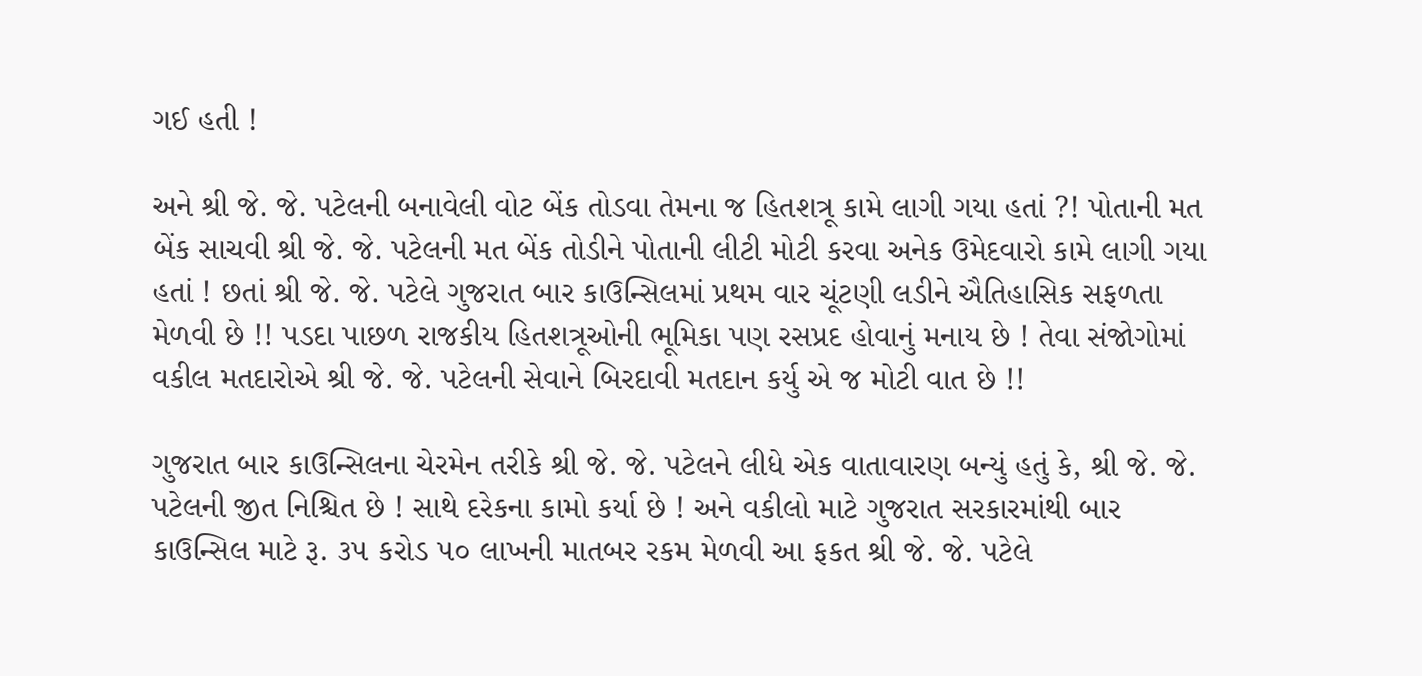ગઈ હતી !

અને શ્રી જે. જે. પટેલની બનાવેલી વોટ બેંક તોડવા તેમના જ હિતશત્રૂ કામે લાગી ગયા હતાં ?! પોતાની મત બેંક સાચવી શ્રી જે. જે. પટેલની મત બેંક તોડીને પોતાની લીટી મોટી કરવા અનેક ઉમેદવારો કામે લાગી ગયા હતાં ! છતાં શ્રી જે. જે. પટેલે ગુજરાત બાર કાઉન્સિલમાં પ્રથમ વાર ચૂંટણી લડીને ઐતિહાસિક સફળતા મેળવી છે !! પડદા પાછળ રાજકીય હિતશત્રૂઓની ભૂમિકા પણ રસપ્રદ હોવાનું મનાય છે ! તેવા સંજોગોમાં વકીલ મતદારોએ શ્રી જે. જે. પટેલની સેવાને બિરદાવી મતદાન કર્યુ એ જ મોટી વાત છે !!

ગુજરાત બાર કાઉન્સિલના ચેરમેન તરીકે શ્રી જે. જે. પટેલને લીધે એક વાતાવારણ બન્યું હતું કે, શ્રી જે. જે. પટેલની જીત નિશ્ચિત છે ! સાથે દરેકના કામો કર્યા છે ! અને વકીલો માટે ગુજરાત સરકારમાંથી બાર કાઉન્સિલ માટે રૂ. ૩૫ કરોડ ૫૦ લાખની માતબર રકમ મેળવી આ ફકત શ્રી જે. જે. પટેલે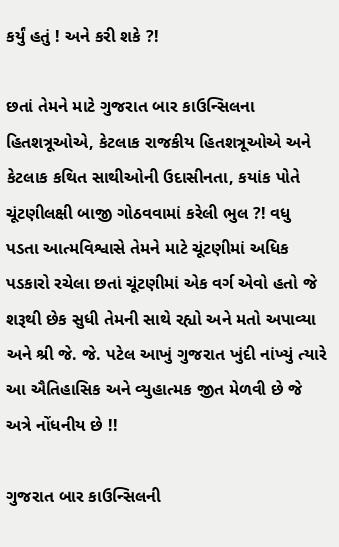કર્યું હતું ! અને કરી શકે ?!

છતાં તેમને માટે ગુજરાત બાર કાઉન્સિલના હિતશત્રૂઓએ, કેટલાક રાજકીય હિતશત્રૂઓએ અને કેટલાક કથિત સાથીઓની ઉદાસીનતા, કયાંક પોતે ચૂંટણીલક્ષી બાજી ગોઠવવામાં કરેલી ભુલ ?! વધુ પડતા આત્મવિશ્વાસે તેમને માટે ચૂંટણીમાં અધિક પડકારો રચેલા છતાં ચૂંટણીમાં એક વર્ગ એવો હતો જે શરૂથી છેક સુધી તેમની સાથે રહ્યો અને મતો અપાવ્યા અને શ્રી જે. જે. પટેલ આખું ગુજરાત ખુંદી નાંખ્યું ત્યારે આ ઐતિહાસિક અને વ્યુહાત્મક જીત મેળવી છે જે અત્રે નોંધનીય છે !!

ગુજરાત બાર કાઉન્સિલની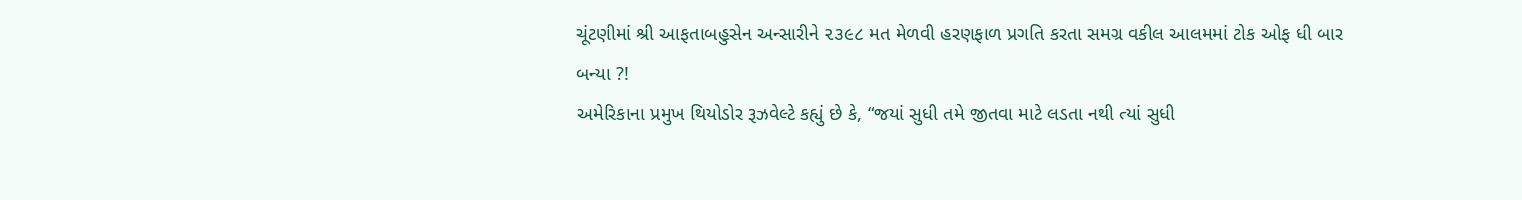ચૂંટણીમાં શ્રી આફતાબહુસેન અન્સારીને ૨૩૯૮ મત મેળવી હરણફાળ પ્રગતિ કરતા સમગ્ર વકીલ આલમમાં ટોક ઓફ ધી બાર બન્યા ?!
અમેરિકાના પ્રમુખ થિયોડોર રૂઝવેલ્ટે કહ્યું છે કે, “જયાં સુધી તમે જીતવા માટે લડતા નથી ત્યાં સુધી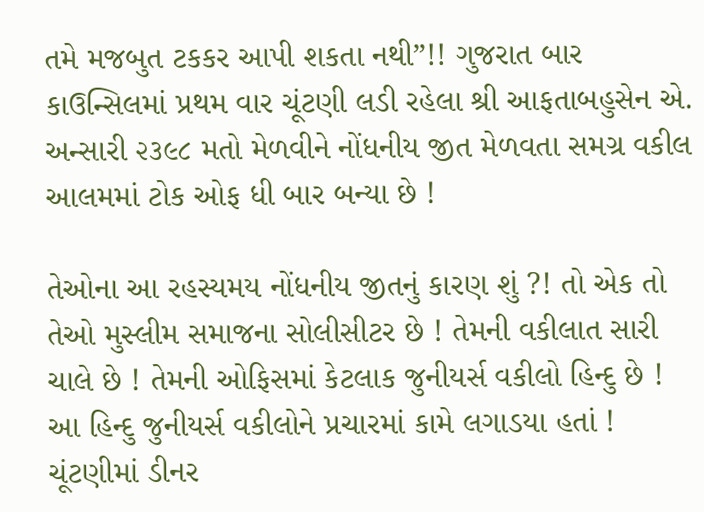તમે મજબુત ટકકર આપી શકતા નથી”!! ગુજરાત બાર કાઉન્સિલમાં પ્રથમ વાર ચૂંટણી લડી રહેલા શ્રી આફતાબહુસેન એ. અન્સારી ૨૩૯૮ મતો મેળવીને નોંધનીય જીત મેળવતા સમગ્ર વકીલ આલમમાં ટોક ઓફ ધી બાર બન્યા છે !

તેઓના આ રહસ્યમય નોંધનીય જીતનું કારણ શું ?! તો એક તો તેઓ મુસ્લીમ સમાજના સોલીસીટર છે ! તેમની વકીલાત સારી ચાલે છે ! તેમની ઓફિસમાં કેટલાક જુનીયર્સ વકીલો હિન્દુ છે ! આ હિન્દુ જુનીયર્સ વકીલોને પ્રચારમાં કામે લગાડયા હતાં ! ચૂંટણીમાં ડીનર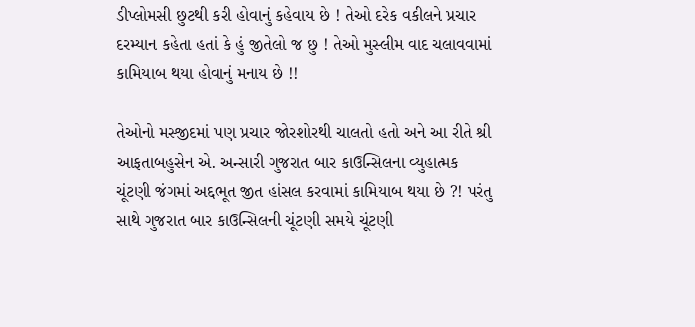ડીપ્લોમસી છુટથી કરી હોવાનું કહેવાય છે ! તેઓ દરેક વકીલને પ્રચાર દરમ્યાન કહેતા હતાં કે હું જીતેલો જ છુ ! તેઓ મુસ્લીમ વાદ ચલાવવામાં કામિયાબ થયા હોવાનું મનાય છે !!

તેઓનો મસ્જીદમાં પણ પ્રચાર જોરશોરથી ચાલતો હતો અને આ રીતે શ્રી આફતાબહુસેન એ. અન્સારી ગુજરાત બાર કાઉન્સિલના વ્યુહાત્મક ચૂંટણી જંગમાં અદ્દભૂત જીત હાંસલ કરવામાં કામિયાબ થયા છે ?! પરંતુ સાથે ગુજરાત બાર કાઉન્સિલની ચૂંટણી સમયે ચૂંટણી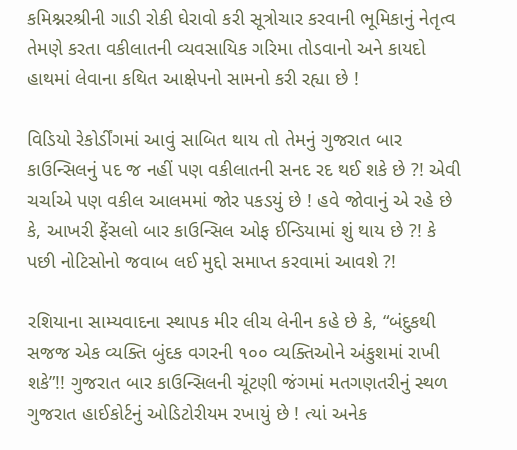કમિશ્નરશ્રીની ગાડી રોકી ઘેરાવો કરી સૂત્રોચાર કરવાની ભૂમિકાનું નેતૃત્વ તેમણે કરતા વકીલાતની વ્યવસાયિક ગરિમા તોડવાનો અને કાયદો હાથમાં લેવાના કથિત આક્ષેપનો સામનો કરી રહ્યા છે !

વિડિયો રેકોર્ડીંગમાં આવું સાબિત થાય તો તેમનું ગુજરાત બાર કાઉન્સિલનું પદ જ નહીં પણ વકીલાતની સનદ રદ થઈ શકે છે ?! એવી ચર્ચાએ પણ વકીલ આલમમાં જોર પકડયું છે ! હવે જોવાનું એ રહે છે કે, આખરી ફેંસલો બાર કાઉન્સિલ ઓફ ઈન્ડિયામાં શું થાય છે ?! કે પછી નોટિસોનો જવાબ લઈ મુદ્દો સમાપ્ત કરવામાં આવશે ?!

રશિયાના સામ્યવાદના સ્થાપક મીર લીચ લેનીન કહે છે કે, “બંદુકથી સજજ એક વ્યક્તિ બુંદક વગરની ૧૦૦ વ્યક્તિઓને અંકુશમાં રાખી શકે”!! ગુજરાત બાર કાઉન્સિલની ચૂંટણી જંગમાં મતગણતરીનું સ્થળ ગુજરાત હાઈકોર્ટનું ઓડિટોરીયમ રખાયું છે ! ત્યાં અનેક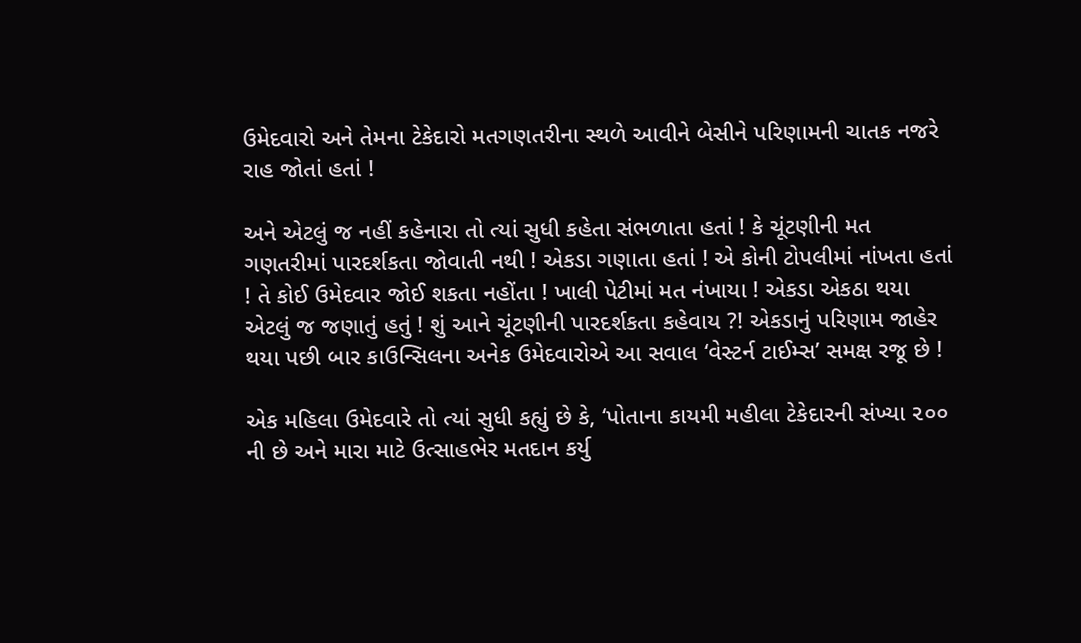ઉમેદવારો અને તેમના ટેકેદારો મતગણતરીના સ્થળે આવીને બેસીને પરિણામની ચાતક નજરે રાહ જોતાં હતાં !

અને એટલું જ નહીં કહેનારા તો ત્યાં સુધી કહેતા સંભળાતા હતાં ! કે ચૂંટણીની મત ગણતરીમાં પારદર્શકતા જોવાતી નથી ! એકડા ગણાતા હતાં ! એ કોની ટોપલીમાં નાંખતા હતાં ! તે કોઈ ઉમેદવાર જોઈ શકતા નહોંતા ! ખાલી પેટીમાં મત નંખાયા ! એકડા એકઠા થયા એટલું જ જણાતું હતું ! શું આને ચૂંટણીની પારદર્શકતા કહેવાય ?! એકડાનું પરિણામ જાહેર થયા પછી બાર કાઉન્સિલના અનેક ઉમેદવારોએ આ સવાલ ‘વેસ્ટર્ન ટાઈમ્સ’ સમક્ષ રજૂ છે !

એક મહિલા ઉમેદવારે તો ત્યાં સુધી કહ્યું છે કે, ‘પોતાના કાયમી મહીલા ટેકેદારની સંખ્યા ૨૦૦ ની છે અને મારા માટે ઉત્સાહભેર મતદાન કર્યુ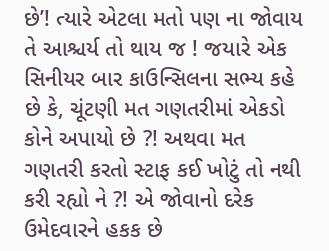છે’! ત્યારે એટલા મતો પણ ના જોવાય તે આશ્ચર્ય તો થાય જ ! જયારે એક સિનીયર બાર કાઉન્સિલના સભ્ય કહે છે કે, ચૂંટણી મત ગણતરીમાં એકડો કોને અપાયો છે ?! અથવા મત ગણતરી કરતો સ્ટાફ કઈ ખોટું તો નથી કરી રહ્યો ને ?! એ જોવાનો દરેક ઉમેદવારને હકક છે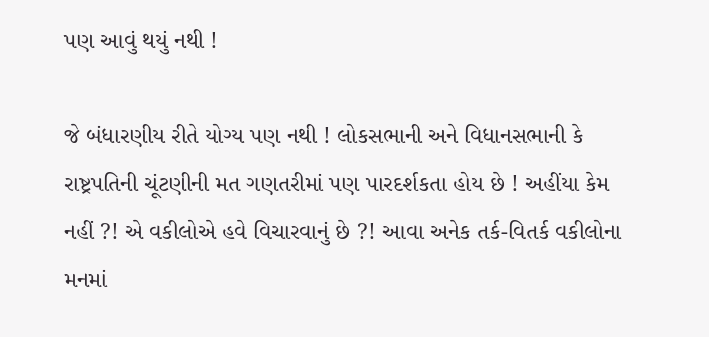પણ આવું થયું નથી !

જે બંધારણીય રીતે યોગ્ય પણ નથી ! લોકસભાની અને વિધાનસભાની કે રાષ્ટ્રપતિની ચૂંટણીની મત ગણતરીમાં પણ પારદર્શકતા હોય છે ! અહીંયા કેમ નહીં ?! એ વકીલોએ હવે વિચારવાનું છે ?! આવા અનેક તર્ક-વિતર્ક વકીલોના મનમાં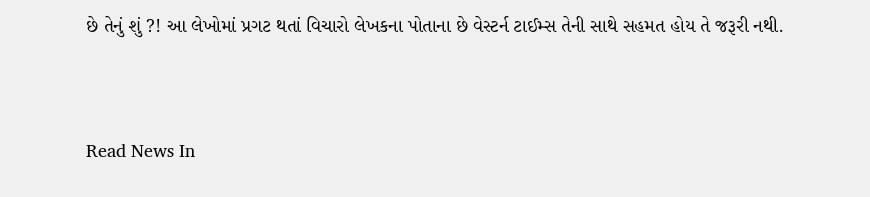છે તેનું શું ?! આ લેખોમાં પ્રગટ થતાં વિચારો લેખકના પોતાના છે વેસ્ટર્ન ટાઈમ્સ તેની સાથે સહમત હોય તે જરૂરી નથી.




Read News In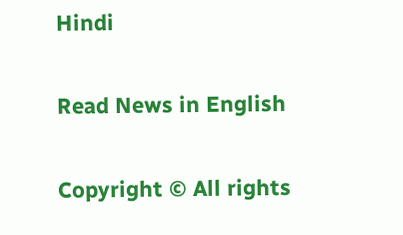Hindi

Read News in English

Copyright © All rights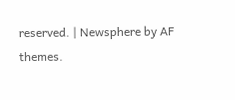reserved. | Newsphere by AF themes.